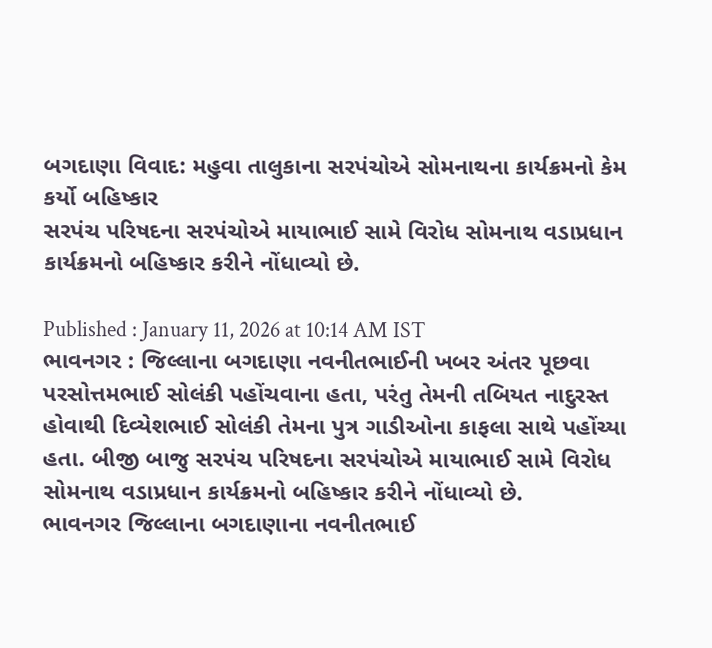બગદાણા વિવાદ: મહુવા તાલુકાના સરપંચોએ સોમનાથના કાર્યક્રમનો કેમ કર્યો બહિષ્કાર
સરપંચ પરિષદના સરપંચોએ માયાભાઈ સામે વિરોધ સોમનાથ વડાપ્રધાન કાર્યક્રમનો બહિષ્કાર કરીને નોંધાવ્યો છે.

Published : January 11, 2026 at 10:14 AM IST
ભાવનગર : જિલ્લાના બગદાણા નવનીતભાઈની ખબર અંતર પૂછવા પરસોત્તમભાઈ સોલંકી પહોંચવાના હતા, પરંતુ તેમની તબિયત નાદુરસ્ત હોવાથી દિવ્યેશભાઈ સોલંકી તેમના પુત્ર ગાડીઓના કાફલા સાથે પહોંચ્યા હતા. બીજી બાજુ સરપંચ પરિષદના સરપંચોએ માયાભાઈ સામે વિરોધ સોમનાથ વડાપ્રધાન કાર્યક્રમનો બહિષ્કાર કરીને નોંધાવ્યો છે.
ભાવનગર જિલ્લાના બગદાણાના નવનીતભાઈ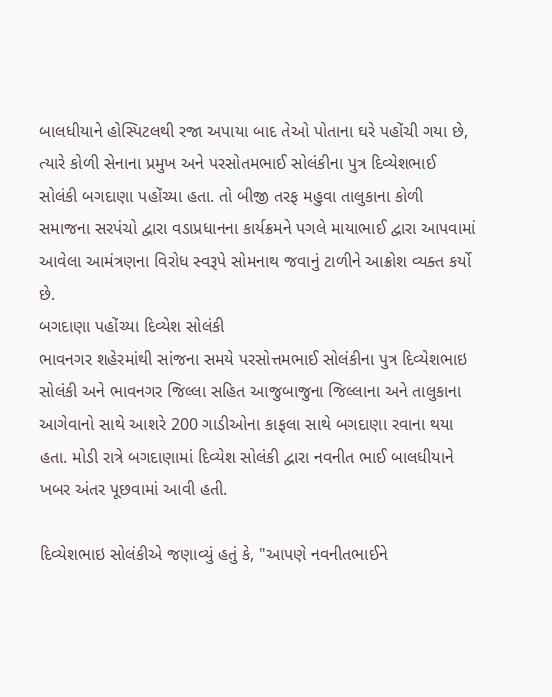બાલધીયાને હોસ્પિટલથી રજા અપાયા બાદ તેઓ પોતાના ઘરે પહોંચી ગયા છે, ત્યારે કોળી સેનાના પ્રમુખ અને પરસોતમભાઈ સોલંકીના પુત્ર દિવ્યેશભાઈ સોલંકી બગદાણા પહોંચ્યા હતા. તો બીજી તરફ મહુવા તાલુકાના કોળી સમાજના સરપંચો દ્વારા વડાપ્રધાનના કાર્યક્રમને પગલે માયાભાઈ દ્વારા આપવામાં આવેલા આમંત્રણના વિરોધ સ્વરૂપે સોમનાથ જવાનું ટાળીને આક્રોશ વ્યક્ત કર્યો છે.
બગદાણા પહોંચ્યા દિવ્યેશ સોલંકી
ભાવનગર શહેરમાંથી સાંજના સમયે પરસોત્તમભાઈ સોલંકીના પુત્ર દિવ્યેશભાઇ સોલંકી અને ભાવનગર જિલ્લા સહિત આજુબાજુના જિલ્લાના અને તાલુકાના આગેવાનો સાથે આશરે 200 ગાડીઓના કાફલા સાથે બગદાણા રવાના થયા હતા. મોડી રાત્રે બગદાણામાં દિવ્યેશ સોલંકી દ્વારા નવનીત ભાઈ બાલધીયાને ખબર અંતર પૂછવામાં આવી હતી.

દિવ્યેશભાઇ સોલંકીએ જણાવ્યું હતું કે, "આપણે નવનીતભાઈને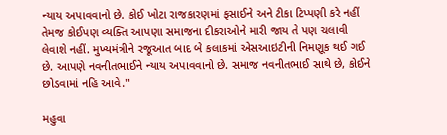ન્યાય અપાવવાનો છે. કોઈ ખોટા રાજકારણમાં ફસાઈને અને ટીકા ટિપ્પણી કરે નહીં તેમજ કોઈપણ વ્યક્તિ આપણા સમાજના દીકરાઓને મારી જાય તે પણ ચલાવી લેવાશે નહીં. મુખ્યમંત્રીને રજૂઆત બાદ બે કલાકમાં એસઆઇટીની નિમણૂક થઈ ગઈ છે. આપણે નવનીતભાઈને ન્યાય અપાવવાનો છે. સમાજ નવનીતભાઈ સાથે છે, કોઈને છોડવામાં નહિ આવે."

મહુવા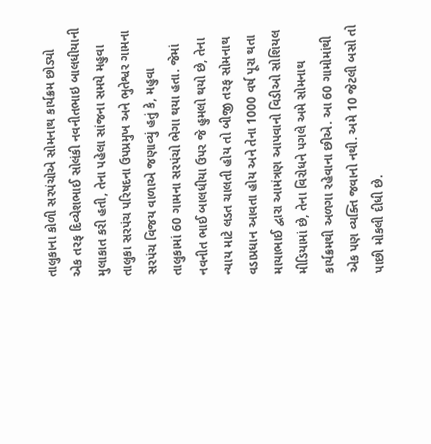તાલુકાના કોળી સરપંચોએ સોમનાથ કાર્યક્રમ છોડ્યો
એક તરફ દિવ્યેશભાઈ સોલંકી નવનીતભાઇ બાલધીયાની મુલાકાત કરી હતી, તેના પહેલા સાંજના સમયે મહુવા તાલુકા સરપંચ પરિષદના ઉપપ્રમુખ અને ભુતેશ્વર ગામના સરપંચ વિજય વાળાએ જણાવ્યું હતું કે, મહુવા તાલુકામાં 60 ગામના સરપંચો ભેગા થયા હતા. જેમાં નવનીત ભાઈ બાલધીયા ઉપર જે હુમલો થયો છે, તેના ન્યાય માટે લડત ચાલતી હોય તો બીજી તરફ સોમનાથ વડાપ્રધાન આવતા હોય અને તેના 1000 વર્ષ પૂરા થતા માયાભાઈ દ્વારા આમંત્રણ આપવાનો વિડીઓ સોશિયલ મીડિયામાં છે, તેના વિરોધને પગલે અમે સોમનાથ કાર્યક્રમથી અળગા રહેવાના છીએ. આ 60 ગામોમાંથી એક પણ વ્યક્તિ જવાનો નથી. અમે 10 જેટલી બસો તો પાછી મોકલી દીધી છે.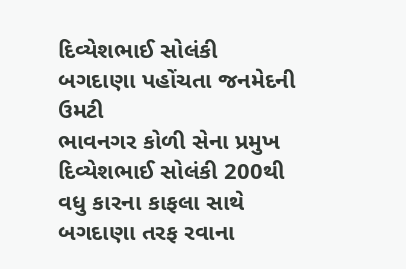દિવ્યેશભાઈ સોલંકી બગદાણા પહોંચતા જનમેદની ઉમટી
ભાવનગર કોળી સેના પ્રમુખ દિવ્યેશભાઈ સોલંકી 200થી વધુ કારના કાફલા સાથે બગદાણા તરફ રવાના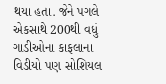થયા હતા. જેને પગલે એકસાથે 200થી વધું ગાડીઓના કાફલાના વિડીયો પણ સોશિયલ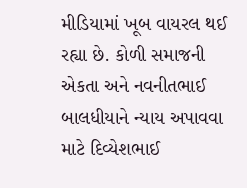મીડિયામાં ખૂબ વાયરલ થઈ રહ્યા છે. કોળી સમાજની એકતા અને નવનીતભાઈ બાલધીયાને ન્યાય અપાવવા માટે દિવ્યેશભાઈ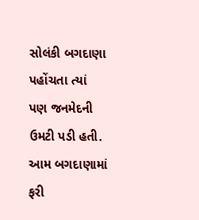સોલંકી બગદાણા પહોંચતા ત્યાં પણ જનમેદની ઉમટી પડી હતી. આમ બગદાણામાં ફરી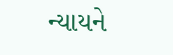ન્યાયને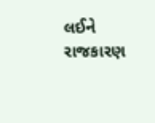લઈને રાજકારણ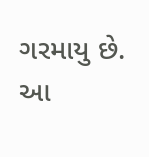ગરમાયુ છે.
આ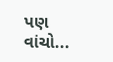પણ વાંચો...